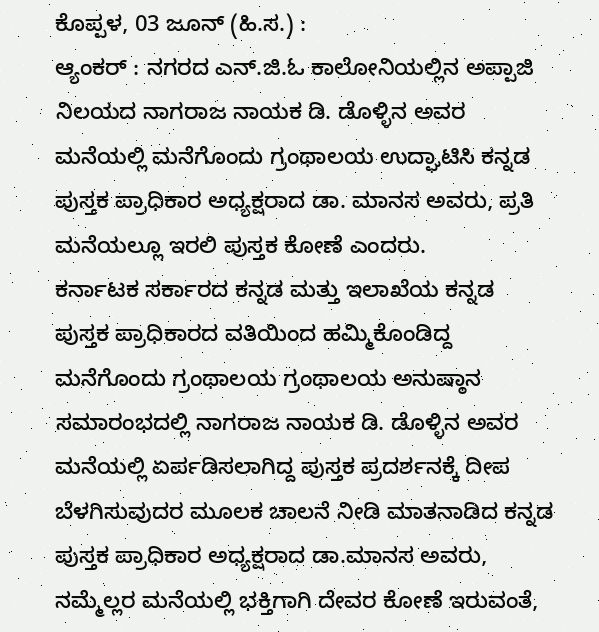ಕೊಪ್ಪಳ, 03 ಜೂನ್ (ಹಿ.ಸ.) :
ಆ್ಯಂಕರ್ : ನಗರದ ಎನ್.ಜಿ.ಓ ಕಾಲೋನಿಯಲ್ಲಿನ ಅಪ್ಪಾಜಿ ನಿಲಯದ ನಾಗರಾಜ ನಾಯಕ ಡಿ. ಡೊಳ್ಳಿನ ಅವರ ಮನೆಯಲ್ಲಿ ಮನೆಗೊಂದು ಗ್ರಂಥಾಲಯ ಉದ್ಘಾಟಿಸಿ ಕನ್ನಡ ಪುಸ್ತಕ ಪ್ರಾಧಿಕಾರ ಅಧ್ಯಕ್ಷರಾದ ಡಾ. ಮಾನಸ ಅವರು, ಪ್ರತಿ ಮನೆಯಲ್ಲೂ ಇರಲಿ ಪುಸ್ತಕ ಕೋಣೆ ಎಂದರು.
ಕರ್ನಾಟಕ ಸರ್ಕಾರದ ಕನ್ನಡ ಮತ್ತು ಇಲಾಖೆಯ ಕನ್ನಡ ಪುಸ್ತಕ ಪ್ರಾಧಿಕಾರದ ವತಿಯಿಂದ ಹಮ್ಮಿಕೊಂಡಿದ್ದ ಮನೆಗೊಂದು ಗ್ರಂಥಾಲಯ ಗ್ರಂಥಾಲಯ ಅನುಷ್ಠಾನ ಸಮಾರಂಭದಲ್ಲಿ ನಾಗರಾಜ ನಾಯಕ ಡಿ. ಡೊಳ್ಳಿನ ಅವರ ಮನೆಯಲ್ಲಿ ಏರ್ಪಡಿಸಲಾಗಿದ್ದ ಪುಸ್ತಕ ಪ್ರದರ್ಶನಕ್ಕೆ ದೀಪ ಬೆಳಗಿಸುವುದರ ಮೂಲಕ ಚಾಲನೆ ನೀಡಿ ಮಾತನಾಡಿದ ಕನ್ನಡ ಪುಸ್ತಕ ಪ್ರಾಧಿಕಾರ ಅಧ್ಯಕ್ಷರಾದ ಡಾ.ಮಾನಸ ಅವರು, ನಮ್ಮೆಲ್ಲರ ಮನೆಯಲ್ಲಿ ಭಕ್ತಿಗಾಗಿ ದೇವರ ಕೋಣೆ ಇರುವಂತೆ,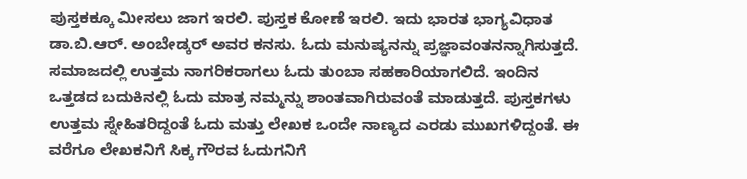ಪುಸ್ತಕಕ್ಕೂ ಮೀಸಲು ಜಾಗ ಇರಲಿ. ಪುಸ್ತಕ ಕೋಣೆ ಇರಲಿ. ಇದು ಭಾರತ ಭಾಗ್ಯವಿಧಾತ ಡಾ.ಬಿ.ಆರ್. ಅಂಬೇಡ್ಕರ್ ಅವರ ಕನಸು. ಓದು ಮನುಷ್ಯನನ್ನು ಪ್ರಜ್ಞಾವಂತನನ್ನಾಗಿಸುತ್ತದೆ.
ಸಮಾಜದಲ್ಲಿ ಉತ್ತಮ ನಾಗರಿಕರಾಗಲು ಓದು ತುಂಬಾ ಸಹಕಾರಿಯಾಗಲಿದೆ. ಇಂದಿನ ಒತ್ತಡದ ಬದುಕಿನಲ್ಲಿ ಓದು ಮಾತ್ರ ನಮ್ಮನ್ನು ಶಾಂತವಾಗಿರುವಂತೆ ಮಾಡುತ್ತದೆ. ಪುಸ್ತಕಗಳು ಉತ್ತಮ ಸ್ನೇಹಿತರಿದ್ದಂತೆ ಓದು ಮತ್ತು ಲೇಖಕ ಒಂದೇ ನಾಣ್ಯದ ಎರಡು ಮುಖಗಳಿದ್ದಂತೆ. ಈ ವರೆಗೂ ಲೇಖಕನಿಗೆ ಸಿಕ್ಕ ಗೌರವ ಓದುಗನಿಗೆ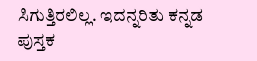ಸಿಗುತ್ತಿರಲಿಲ್ಲ. ಇದನ್ನರಿತು ಕನ್ನಡ ಪುಸ್ತಕ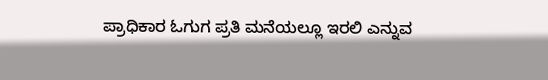ಪ್ರಾಧಿಕಾರ ಓಗುಗ ಪ್ರತಿ ಮನೆಯಲ್ಲೂ ಇರಲಿ ಎನ್ನುವ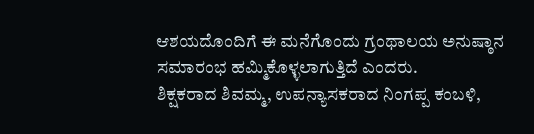ಆಶಯದೊಂದಿಗೆ ಈ ಮನೆಗೊಂದು ಗ್ರಂಥಾಲಯ ಅನುಷ್ಠಾನ ಸಮಾರಂಭ ಹಮ್ಮಿಕೊಳ್ಳಲಾಗುತ್ತಿದೆ ಎಂದರು.
ಶಿಕ್ಷಕರಾದ ಶಿವಮ್ಮ, ಉಪನ್ಯಾಸಕರಾದ ನಿಂಗಪ್ಪ ಕಂಬಳಿ,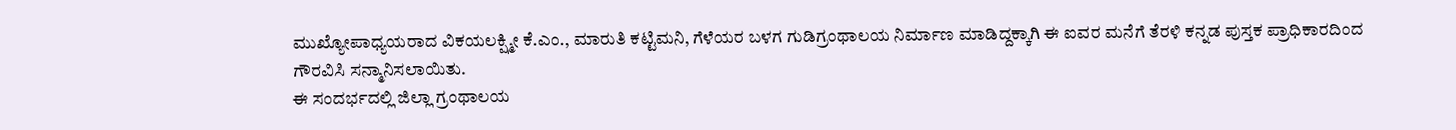ಮುಖ್ಯೋಪಾಧ್ಯಯರಾದ ವಿಕಯಲಕ್ಷ್ಮೀ ಕೆ.ಎಂ., ಮಾರುತಿ ಕಟ್ಟಿಮನಿ, ಗೆಳೆಯರ ಬಳಗ ಗುಡಿಗ್ರಂಥಾಲಯ ನಿರ್ಮಾಣ ಮಾಡಿದ್ದಕ್ಕಾಗಿ ಈ ಐವರ ಮನೆಗೆ ತೆರಳಿ ಕನ್ನಡ ಪುಸ್ತಕ ಪ್ರಾಧಿಕಾರದಿಂದ ಗೌರವಿಸಿ ಸನ್ಮಾನಿಸಲಾಯಿತು.
ಈ ಸಂದರ್ಭದಲ್ಲಿ ಜಿಲ್ಲಾ ಗ್ರಂಥಾಲಯ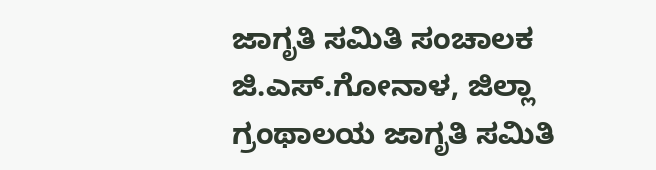ಜಾಗೃತಿ ಸಮಿತಿ ಸಂಚಾಲಕ ಜಿ.ಎಸ್.ಗೋನಾಳ, ಜಿಲ್ಲಾ ಗ್ರಂಥಾಲಯ ಜಾಗೃತಿ ಸಮಿತಿ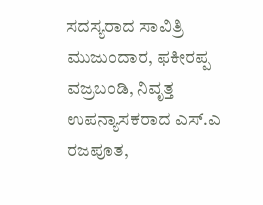ಸದಸ್ಯರಾದ ಸಾವಿತ್ರಿ ಮುಜುಂದಾರ, ಫಕೀರಪ್ಪ ವಜ್ರಬಂಡಿ, ನಿವೃತ್ತ ಉಪನ್ಯಾಸಕರಾದ ಎಸ್.ಎ ರಜಪೂತ,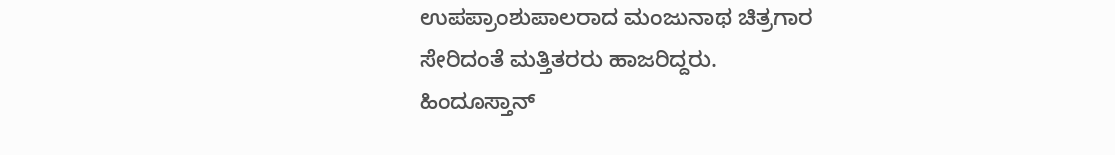ಉಪಪ್ರಾಂಶುಪಾಲರಾದ ಮಂಜುನಾಥ ಚಿತ್ರಗಾರ ಸೇರಿದಂತೆ ಮತ್ತಿತರರು ಹಾಜರಿದ್ದರು.
ಹಿಂದೂಸ್ತಾನ್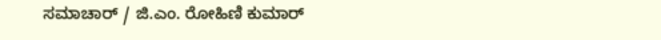ಸಮಾಚಾರ್ / ಜಿ.ಎಂ. ರೋಹಿಣಿ ಕುಮಾರ್